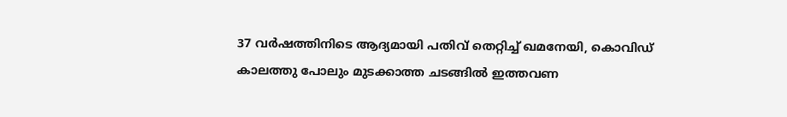37 വർഷത്തിനിടെ ആദ്യമായി പതിവ് തെറ്റിച്ച് ഖമനേയി, കൊവിഡ് കാലത്തു പോലും മുടക്കാത്ത ചടങ്ങിൽ ഇത്തവണ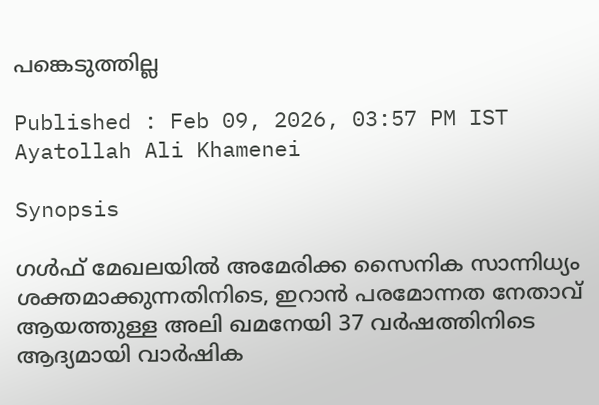പങ്കെടുത്തില്ല

Published : Feb 09, 2026, 03:57 PM IST
Ayatollah Ali Khamenei

Synopsis

ഗൾഫ് മേഖലയിൽ അമേരിക്ക സൈനിക സാന്നിധ്യം ശക്തമാക്കുന്നതിനിടെ, ഇറാൻ പരമോന്നത നേതാവ് ആയത്തുള്ള അലി ഖമനേയി 37 വർഷത്തിനിടെ ആദ്യമായി വാർഷിക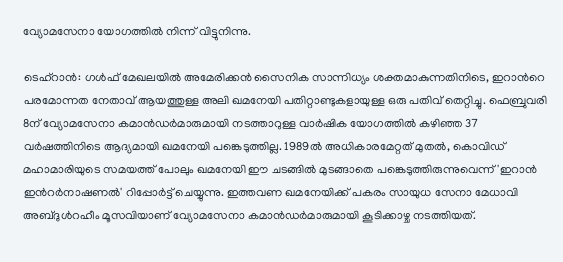വ്യോമസേനാ യോഗത്തിൽ നിന്ന് വിട്ടുനിന്നു.

ടെഹ്‌റാൻ: ഗൾഫ് മേഖലയിൽ അമേരിക്കൻ സൈനിക സാന്നിധ്യം ശക്തമാകുന്നതിനിടെ, ഇറാന്‍റെ പരമോന്നത നേതാവ് ആയത്തുള്ള അലി ഖമനേയി പതിറ്റാണ്ടുകളായുള്ള ഒരു പതിവ് തെറ്റിച്ചു. ഫെബ്രുവരി 8ന് വ്യോമസേനാ കമാൻഡർമാരുമായി നടത്താറുള്ള വാർഷിക യോഗത്തിൽ കഴിഞ്ഞ 37 വർഷത്തിനിടെ ആദ്യമായി ഖമനേയി പങ്കെടുത്തില്ല. 1989ൽ അധികാരമേറ്റത് മുതൽ, കൊവിഡ് മഹാമാരിയുടെ സമയത്ത് പോലും ഖമനേയി ഈ ചടങ്ങിൽ മുടങ്ങാതെ പങ്കെടുത്തിരുന്നുവെന്ന് 'ഇറാൻ ഇന്‍റർനാഷണൽ' റിപ്പോർട്ട് ചെയ്യുന്നു. ഇത്തവണ ഖമനേയിക്ക് പകരം സായുധ സേനാ മേധാവി അബ്ദുൾറഹീം മൂസവിയാണ് വ്യോമസേനാ കമാൻഡർമാരുമായി കൂടിക്കാഴ്ച നടത്തിയത്.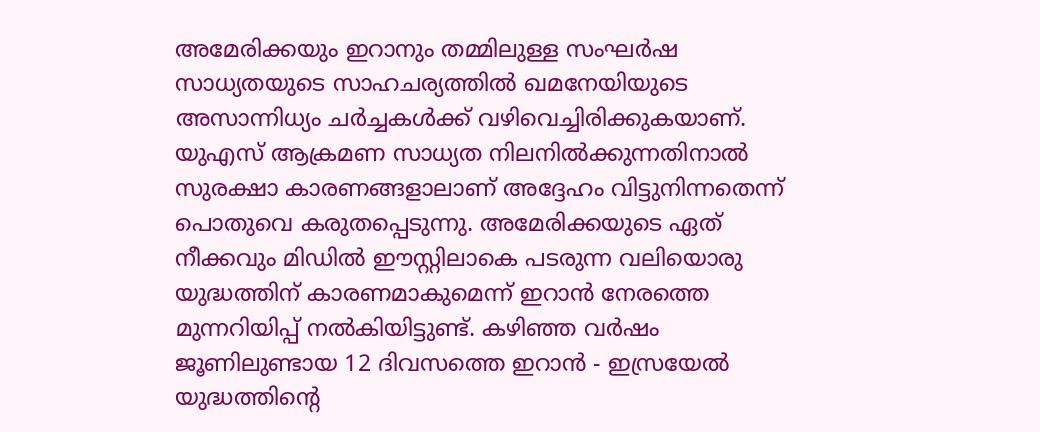അമേരിക്കയും ഇറാനും തമ്മിലുള്ള സംഘർഷ സാധ്യതയുടെ സാഹചര്യത്തിൽ ഖമനേയിയുടെ അസാന്നിധ്യം ചർച്ചകൾക്ക് വഴിവെച്ചിരിക്കുകയാണ്. യുഎസ് ആക്രമണ സാധ്യത നിലനിൽക്കുന്നതിനാൽ സുരക്ഷാ കാരണങ്ങളാലാണ് അദ്ദേഹം വിട്ടുനിന്നതെന്ന് പൊതുവെ കരുതപ്പെടുന്നു. അമേരിക്കയുടെ ഏത് നീക്കവും മിഡിൽ ഈസ്റ്റിലാകെ പടരുന്ന വലിയൊരു യുദ്ധത്തിന് കാരണമാകുമെന്ന് ഇറാൻ നേരത്തെ മുന്നറിയിപ്പ് നൽകിയിട്ടുണ്ട്. കഴിഞ്ഞ വർഷം ജൂണിലുണ്ടായ 12 ദിവസത്തെ ഇറാൻ - ഇസ്രയേൽ യുദ്ധത്തിന്‍റെ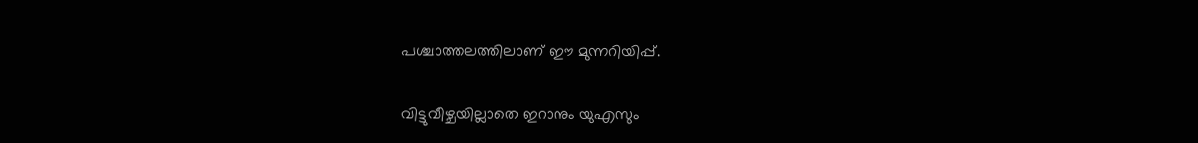പശ്ചാത്തലത്തിലാണ് ഈ മുന്നറിയിപ്പ്.

വിട്ടുവീഴ്ചയില്ലാതെ ഇറാനും യുഎസും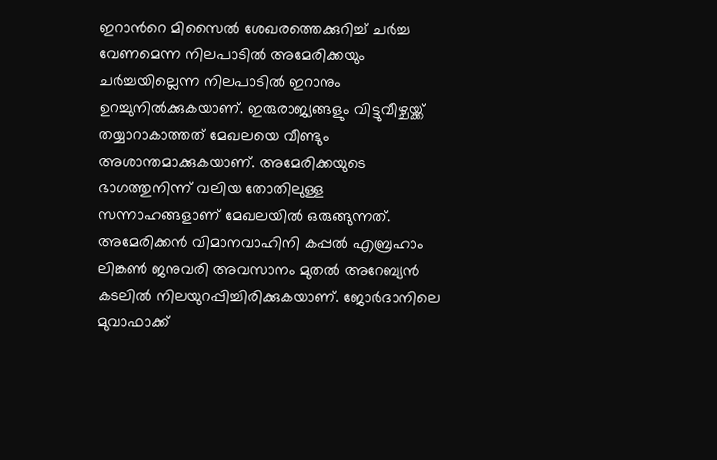ഇറാന്‍റെ മിസൈൽ ശേഖരത്തെക്കുറിച്ച് ചർച്ച വേണമെന്ന നിലപാടിൽ അമേരിക്കയും ചർച്ചയില്ലെന്ന നിലപാടിൽ ഇറാനും ഉറച്ചുനിൽക്കുകയാണ്. ഇരുരാജ്യങ്ങളും വിട്ടുവീഴ്ചയ്ക്ക് തയ്യാറാകാത്തത് മേഖലയെ വീണ്ടും അശാന്തമാക്കുകയാണ്. അമേരിക്കയുടെ ഭാഗത്തുനിന്ന് വലിയ തോതിലുള്ള സന്നാഹങ്ങളാണ് മേഖലയിൽ ഒരുങ്ങുന്നത്. അമേരിക്കൻ വിമാനവാഹിനി കപ്പൽ എബ്രഹാം ലിങ്കൺ ജനുവരി അവസാനം മുതൽ അറേബ്യൻ കടലിൽ നിലയുറപ്പിച്ചിരിക്കുകയാണ്. ജോർദാനിലെ മുവാഫാക്ക്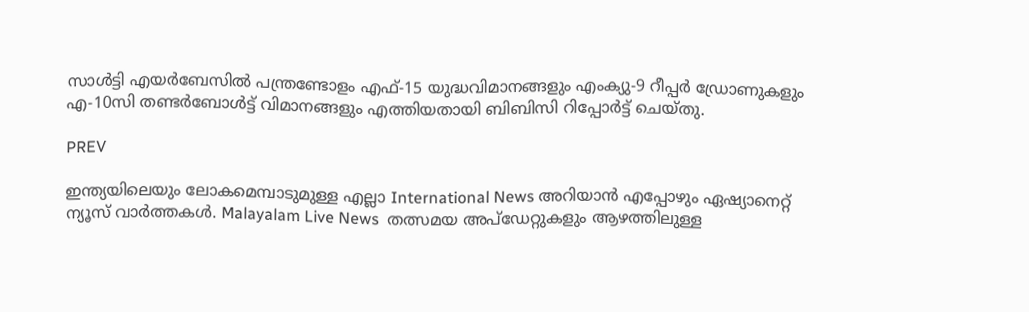സാൾട്ടി എയർബേസിൽ പന്ത്രണ്ടോളം എഫ്-15 യുദ്ധവിമാനങ്ങളും എംക്യു-9 റീപ്പർ ഡ്രോണുകളും എ-10സി തണ്ടർബോൾട്ട് വിമാനങ്ങളും എത്തിയതായി ബിബിസി റിപ്പോർട്ട് ചെയ്തു.

PREV

ഇന്ത്യയിലെയും ലോകമെമ്പാടുമുള്ള എല്ലാ International News അറിയാൻ എപ്പോഴും ഏഷ്യാനെറ്റ് ന്യൂസ് വാർത്തകൾ. Malayalam Live News  തത്സമയ അപ്‌ഡേറ്റുകളും ആഴത്തിലുള്ള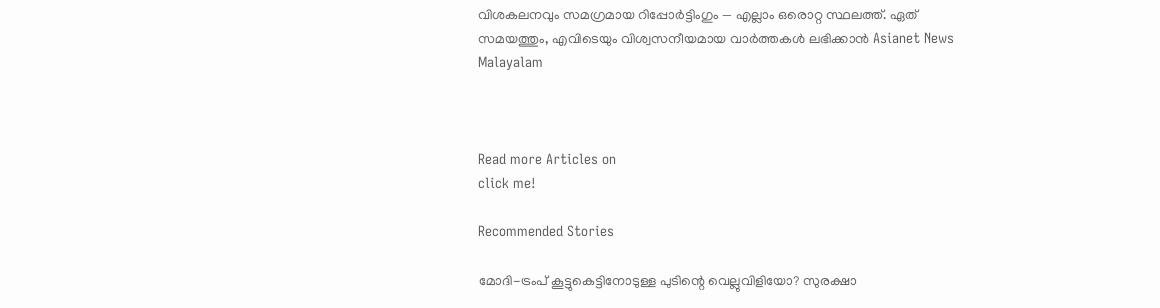വിശകലനവും സമഗ്രമായ റിപ്പോർട്ടിംഗും — എല്ലാം ഒരൊറ്റ സ്ഥലത്ത്. ഏത് സമയത്തും, എവിടെയും വിശ്വസനീയമായ വാർത്തകൾ ലഭിക്കാൻ Asianet News Malayalam



Read more Articles on
click me!

Recommended Stories

മോദി-ട്രംപ് കൂട്ടുകെട്ടിനോടുള്ള പുടിന്റെ വെല്ലുവിളിയോ? സുരക്ഷാ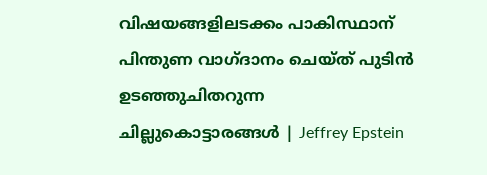വിഷയങ്ങളിലടക്കം പാകിസ്ഥാന് പിന്തുണ വാഗ്ദാനം ചെയ്ത് പുടിൻ
ഉടഞ്ഞുചിതറുന്ന ചില്ലുകൊട്ടാരങ്ങൾ | Jeffrey Epstein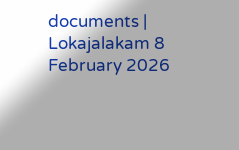documents | Lokajalakam 8 February 2026